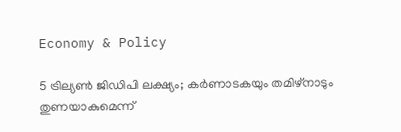Economy & Policy

5 ട്രില്യണ്‍ ജിഡിപി ലക്ഷ്യം; കര്‍ണാടകയും തമിഴ്‌നാടും തുണയാകുമെന്ന്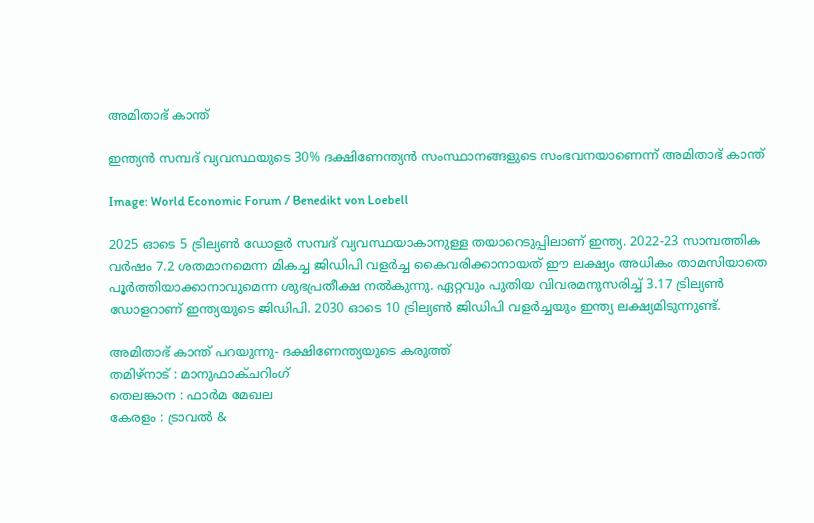അമിതാഭ് കാന്ത്

ഇന്ത്യന്‍ സമ്പദ് വ്യവസ്ഥയുടെ 30% ദക്ഷിണേന്ത്യന്‍ സംസ്ഥാനങ്ങളുടെ സംഭവനയാണെന്ന് അമിതാഭ് കാന്ത്

Image: World Economic Forum / Benedikt von Loebell

2025 ഓടെ 5 ട്രില്യണ്‍ ഡോളര്‍ സമ്പദ് വ്യവസ്ഥയാകാനുള്ള തയാറെടുപ്പിലാണ് ഇന്ത്യ. 2022-23 സാമ്പത്തിക വര്‍ഷം 7.2 ശതമാനമെന്ന മികച്ച ജിഡിപി വളര്‍ച്ച കൈവരിക്കാനായത് ഈ ലക്ഷ്യം അധികം താമസിയാതെ പൂര്‍ത്തിയാക്കാനാവുമെന്ന ശുഭപ്രതീക്ഷ നല്‍കുന്നു. ഏറ്റവും പുതിയ വിവരമനുസരിച്ച് 3.17 ട്രില്യണ്‍ ഡോളറാണ് ഇന്ത്യയുടെ ജിഡിപി. 2030 ഓടെ 10 ട്രില്യണ്‍ ജിഡിപി വളര്‍ച്ചയും ഇന്ത്യ ലക്ഷ്യമിടുന്നുണ്ട്.

അമിതാഭ് കാന്ത് പറയുന്നു- ദക്ഷിണേന്ത്യയുടെ കരുത്ത്
തമിഴ്‌നാട് : മാനുഫാക്ചറിംഗ്
തെലങ്കാന : ഫാര്‍മ മേഖല
കേരളം : ട്രാവല്‍ &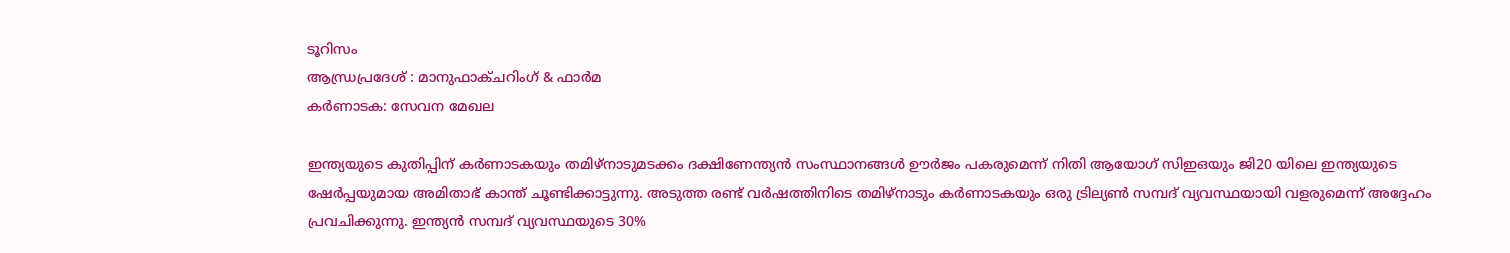ടൂറിസം
ആന്ധ്രപ്രദേശ് : മാനുഫാക്ചറിംഗ് & ഫാര്‍മ
കര്‍ണാടക: സേവന മേഖല

ഇന്ത്യയുടെ കുതിപ്പിന് കര്‍ണാടകയും തമിഴ്‌നാടുമടക്കം ദക്ഷിണേന്ത്യന്‍ സംസ്ഥാനങ്ങള്‍ ഊര്‍ജം പകരുമെന്ന് നിതി ആയോഗ് സിഇഒയും ജി20 യിലെ ഇന്ത്യയുടെ ഷേര്‍പ്പയുമായ അമിതാഭ് കാന്ത് ചൂണ്ടിക്കാട്ടുന്നു. അടുത്ത രണ്ട് വര്‍ഷത്തിനിടെ തമിഴ്‌നാടും കര്‍ണാടകയും ഒരു ട്രില്യണ്‍ സമ്പദ് വ്യവസ്ഥയായി വളരുമെന്ന് അദ്ദേഹം പ്രവചിക്കുന്നു. ഇന്ത്യന്‍ സമ്പദ് വ്യവസ്ഥയുടെ 30%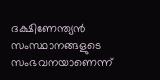ദക്ഷിണേന്ത്യന്‍ സംസ്ഥാനങ്ങളുടെ സംഭവനയാണെന്ന്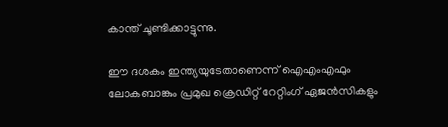കാന്ത് ചൂണ്ടിക്കാട്ടുന്നു.

ഈ ദശകം ഇന്ത്യയുടേതാണെന്ന് ഐഎംഎഫും ലോകബാങ്കും പ്രമുഖ ക്രെഡിറ്റ് റേറ്റിംഗ് ഏജന്‍സികളും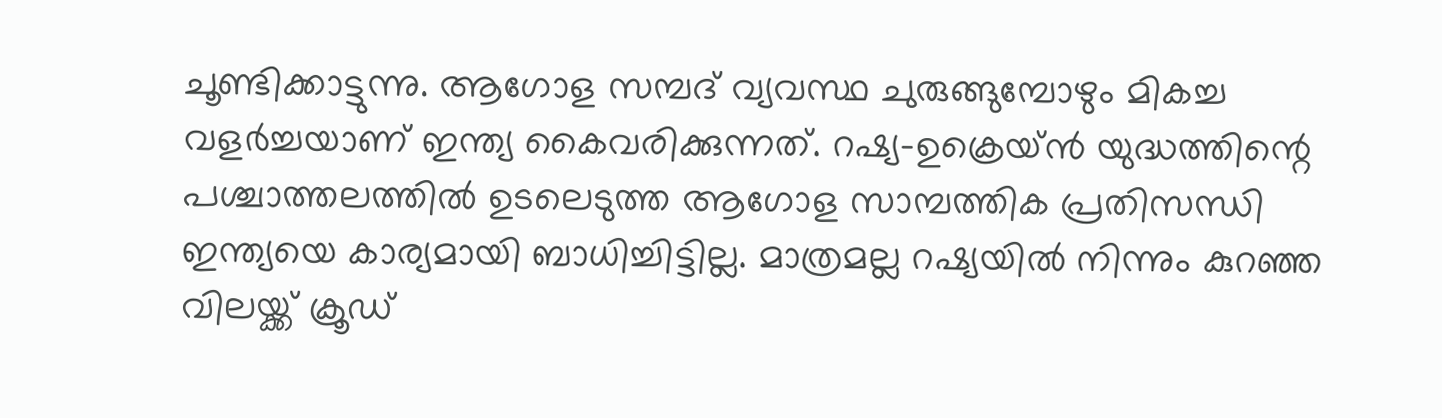ചൂണ്ടിക്കാട്ടുന്നു. ആഗോള സമ്പദ് വ്യവസ്ഥ ചുരുങ്ങുമ്പോഴും മികച്ച വളര്‍ച്ചയാണ് ഇന്ത്യ കൈവരിക്കുന്നത്. റഷ്യ-ഉക്രെയ്ന്‍ യുദ്ധത്തിന്റെ പശ്ചാത്തലത്തില്‍ ഉടലെടുത്ത ആഗോള സാമ്പത്തിക പ്രതിസന്ധി ഇന്ത്യയെ കാര്യമായി ബാധിച്ചിട്ടില്ല. മാത്രമല്ല റഷ്യയില്‍ നിന്നും കുറഞ്ഞ വിലയ്ക്ക് ക്രൂഡ്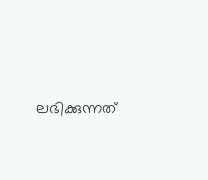ലഭിക്കുന്നത്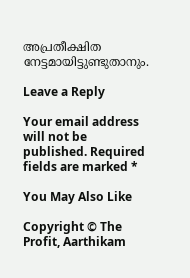അപ്രതീക്ഷിത നേട്ടമായിട്ടുണ്ടുതാനും.

Leave a Reply

Your email address will not be published. Required fields are marked *

You May Also Like

Copyright © The Profit, Aarthikam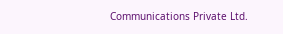Communications Private Ltd.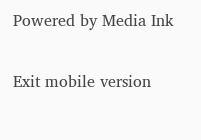Powered by Media Ink

Exit mobile version